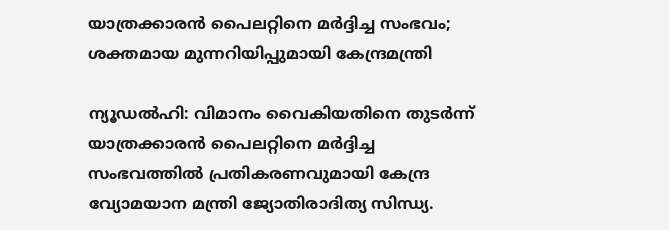യാത്രക്കാരൻ പൈലറ്റിനെ മർദ്ദിച്ച സംഭവം; ശക്തമായ മുന്നറിയിപ്പുമായി കേന്ദ്രമന്ത്രി

ന്യൂഡൽഹി: വിമാനം വൈകിയതിനെ തുടർന്ന് യാത്രക്കാരൻ പൈലറ്റിനെ മർദ്ദിച്ച സംഭവത്തിൽ പ്രതികരണവുമായി കേന്ദ്ര വ്യോമയാന മന്ത്രി ജ്യോതിരാദിത്യ സിന്ധ്യ.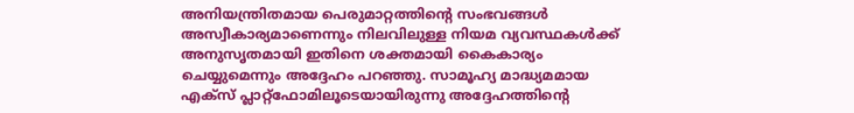അനിയന്ത്രിതമായ പെരുമാറ്റത്തിന്റെ സംഭവങ്ങൾ അസ്വീകാര്യമാണെന്നും നിലവിലുള്ള നിയമ വ്യവസ്ഥകൾക്ക് അനുസൃതമായി ഇതിനെ ശക്തമായി കൈകാര്യം ചെയ്യുമെന്നും അദ്ദേഹം പറഞ്ഞു. സാമൂഹ്യ മാദ്ധ്യമമായ എക്‌സ് പ്ലാറ്റ്‌ഫോമിലൂടെയായിരുന്നു അദ്ദേഹത്തിന്റെ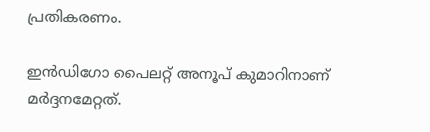പ്രതികരണം.

ഇൻഡിഗോ പൈലറ്റ് അനൂപ് കുമാറിനാണ് മർദ്ദനമേറ്റത്.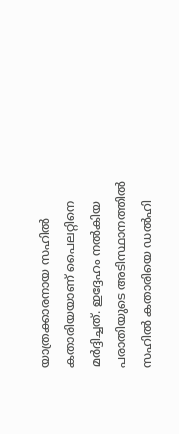യാത്രക്കാരനായ സഹിൽ കതാരിയയാണ് പൈലറ്റിനെ മർദ്ദിച്ചത്. ഇദ്ദേഹം നൽകിയ പരാതിയുടെ അടിസ്ഥാനത്തിൽ സഹിൽ കതാരിയെ ഡൽഹി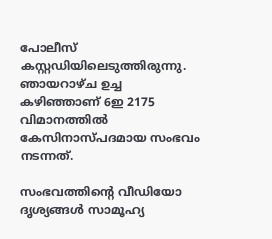പോലീസ് കസ്റ്റഡിയിലെടുത്തിരുന്നു. ഞായറാഴ്ച ഉച്ച കഴിഞ്ഞാണ് 6ഇ 2175 വിമാനത്തിൽ കേസിനാസ്പദമായ സംഭവം നടന്നത്.

സംഭവത്തിന്റെ വീഡിയോ ദൃശ്യങ്ങൾ സാമൂഹ്യ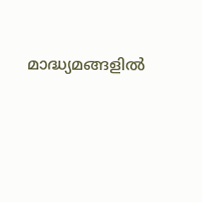മാദ്ധ്യമങ്ങളിൽ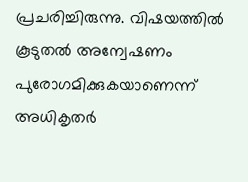പ്രചരിച്ചിരുന്നു. വിഷയത്തിൽ കൂടുതൽ അന്വേഷണം പുരോഗമിക്കുകയാണെന്ന് അധികൃതർ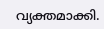വ്യക്തമാക്കി.